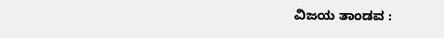ವಿಜಯ ತಾಂಡವ :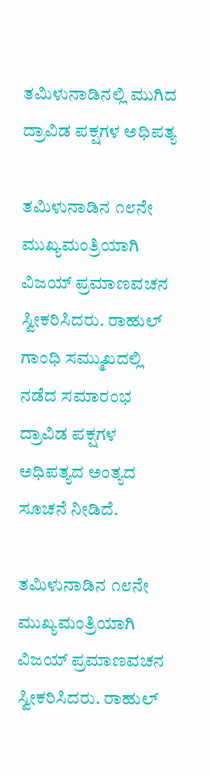ತಮಿಳುನಾಡಿನಲ್ಲಿ ಮುಗಿದ ದ್ರಾವಿಡ ಪಕ್ಷಗಳ ಅಧಿಪತ್ಯ

ತಮಿಳುನಾಡಿನ ೧೮ನೇ ಮುಖ್ಯಮಂತ್ರಿಯಾಗಿ ವಿಜಯ್ ಪ್ರಮಾಣವಚನ ಸ್ವೀಕರಿಸಿದರು. ರಾಹುಲ್ ಗಾಂಧಿ ಸಮ್ಮುಖದಲ್ಲಿ ನಡೆದ ಸಮಾರಂಭ ದ್ರಾವಿಡ ಪಕ್ಷಗಳ ಅಧಿಪತ್ಯದ ಅಂತ್ಯದ ಸೂಚನೆ ನೀಡಿದೆ.

ತಮಿಳುನಾಡಿನ ೧೮ನೇ ಮುಖ್ಯಮಂತ್ರಿಯಾಗಿ ವಿಜಯ್ ಪ್ರಮಾಣವಚನ ಸ್ವೀಕರಿಸಿದರು. ರಾಹುಲ್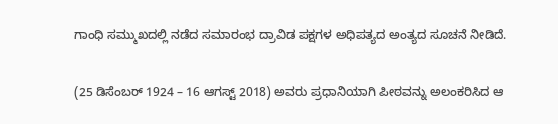ಗಾಂಧಿ ಸಮ್ಮುಖದಲ್ಲಿ ನಡೆದ ಸಮಾರಂಭ ದ್ರಾವಿಡ ಪಕ್ಷಗಳ ಅಧಿಪತ್ಯದ ಅಂತ್ಯದ ಸೂಚನೆ ನೀಡಿದೆ.

(25 ಡಿಸೆಂಬರ್ 1924 – 16 ಆಗಸ್ಟ್ 2018) ಅವರು ಪ್ರಧಾನಿಯಾಗಿ ಪೀಠವನ್ನು ಅಲಂಕರಿಸಿದ ಆ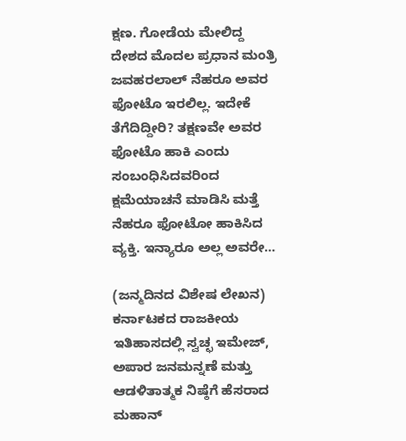ಕ್ಷಣ. ಗೋಡೆಯ ಮೇಲಿದ್ದ ದೇಶದ ಮೊದಲ ಪ್ರಧಾನ ಮಂತ್ರಿ ಜವಹರಲಾಲ್ ನೆಹರೂ ಅವರ ಫೋಟೊ ಇರಲಿಲ್ಲ. ಇದೇಕೆ ತೆಗೆದಿದ್ದೀರಿ? ತಕ್ಷಣವೇ ಅವರ ಫೋಟೊ ಹಾಕಿ ಎಂದು ಸಂಬಂಧಿಸಿದವರಿಂದ ಕ್ಷಮೆಯಾಚನೆ ಮಾಡಿಸಿ ಮತ್ತೆ ನೆಹರೂ ಫೋಟೋ ಹಾಕಿಸಿದ ವ್ಯಕ್ತಿ. ಇನ್ಯಾರೂ ಅಲ್ಲ ಅವರೇ…

(ಜನ್ಮದಿನದ ವಿಶೇಷ ಲೇಖನ) ಕರ್ನಾಟಕದ ರಾಜಕೀಯ ಇತಿಹಾಸದಲ್ಲಿ ಸ್ವಚ್ಛ ಇಮೇಜ್, ಅಪಾರ ಜನಮನ್ನಣೆ ಮತ್ತು ಆಡಳಿತಾತ್ಮಕ ನಿಷ್ಠೆಗೆ ಹೆಸರಾದ ಮಹಾನ್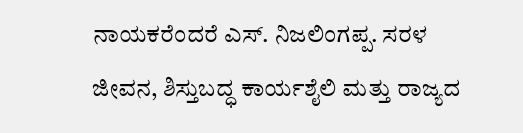ನಾಯಕರೆಂದರೆ ಎಸ್. ನಿಜಲಿಂಗಪ್ಪ. ಸರಳ ಜೀವನ, ಶಿಸ್ತುಬದ್ಧ ಕಾರ್ಯಶೈಲಿ ಮತ್ತು ರಾಜ್ಯದ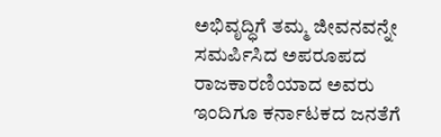ಅಭಿವೃದ್ಧಿಗೆ ತಮ್ಮ ಜೀವನವನ್ನೇ ಸಮರ್ಪಿಸಿದ ಅಪರೂಪದ ರಾಜಕಾರಣಿಯಾದ ಅವರು ಇಂದಿಗೂ ಕರ್ನಾಟಕದ ಜನತೆಗೆ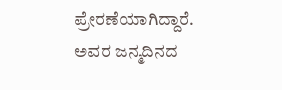ಪ್ರೇರಣೆಯಾಗಿದ್ದಾರೆ. ಅವರ ಜನ್ಮದಿನದ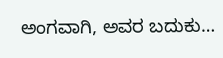ಅಂಗವಾಗಿ, ಅವರ ಬದುಕು…